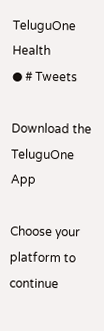TeluguOne Health
● # Tweets

Download the TeluguOne App

Choose your platform to continue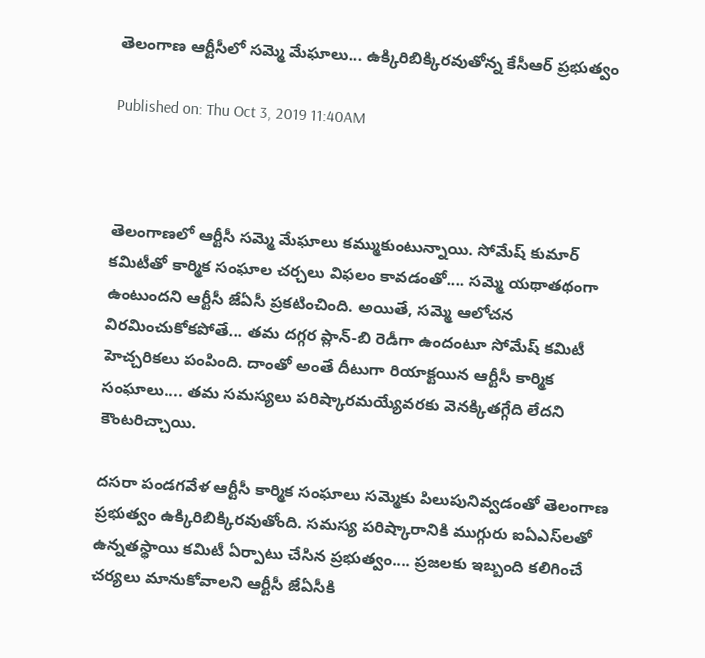తెలంగాణ ఆర్టీసీలో సమ్మె మేఘాలు... ఉక్కిరిబిక్కిరవుతోన్న కేసీఆర్ ప్రభుత్వం

Published on: Thu Oct 3, 2019 11:40AM



తెలంగాణలో ఆర్టీసీ సమ్మె మేఘాలు కమ్ముకుంటున్నాయి. సోమేష్ కుమార్ కమిటీతో కార్మిక సంఘాల చర్చలు విఫలం కావడంతో.... సమ్మె యథాతథంగా ఉంటుందని ఆర్టీసీ జేఏసీ ప్రకటించింది. అయితే, సమ్మె ఆలోచన విరమించుకోకపోతే... తమ దగ్గర ప్లాన్‌-బి రెడీగా ఉందంటూ సోమేష్ కమిటీ హెచ్చరికలు పంపింది. దాంతో అంతే దీటుగా రియాక్టయిన ఆర్టీసీ కార్మిక సంఘాలు.... తమ సమస్యలు పరిష్కారమయ్యేవరకు వెనక్కితగ్గేది లేదని కౌంటరిచ్చాయి.

దసరా పండగవేళ ఆర్టీసీ కార్మిక సంఘాలు సమ్మెకు పిలుపునివ్వడంతో తెలంగాణ ప్రభుత్వం ఉక్కిరిబిక్కిరవుతోంది. సమస్య పరిష్కారానికి ముగ్గురు ఐఏఎస్‌లతో ఉన్నతస్థాయి కమిటీ ఏర్పాటు చేసిన ప్రభుత్వం.... ప్రజలకు ఇబ్బంది కలిగించే చర్యలు మానుకోవాలని ఆర్టీసీ జేఏసీకి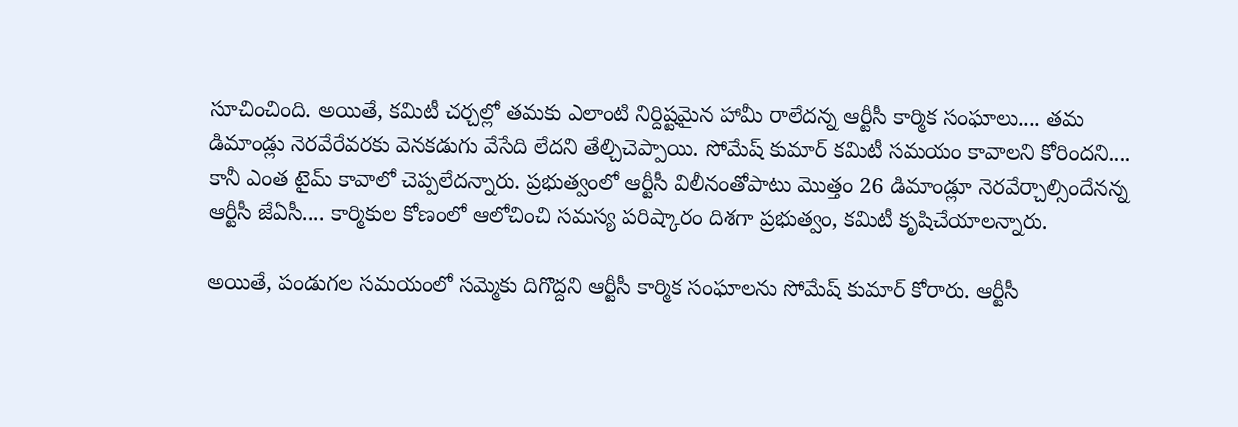సూచించింది. అయితే, కమిటీ చర్చల్లో తమకు ఎలాంటి నిర్దిష్టమైన హామీ రాలేదన్న ఆర్టీసీ కార్మిక సంఘాలు.... తమ డిమాండ్లు నెరవేరేవరకు వెనకడుగు వేసేది లేదని తేల్చిచెప్పాయి. సోమేష్ కుమార్ కమిటీ సమయం కావాలని కోరిందని.... కానీ ఎంత టైమ్ కావాలో చెప్పలేదన్నారు. ప్రభుత్వంలో ఆర్టీసీ విలీనంతోపాటు మొత్తం 26 డిమాండ్లూ నెరవేర్చాల్సిందేనన్న ఆర్టీసీ జేఏసీ.... కార్మికుల కోణంలో ఆలోచించి సమస్య పరిష్కారం దిశగా ప్రభుత్వం, కమిటీ కృషిచేయాలన్నారు.

అయితే, పండుగల సమయంలో సమ్మెకు దిగొద్దని ఆర్టీసీ కార్మిక సంఘాలను సోమేష్ కుమార్ కోరారు. ఆర్టీసీ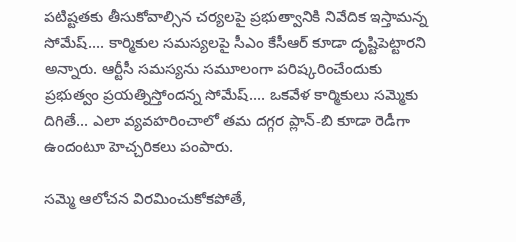పటిష్టతకు తీసుకోవాల్సిన చర్యలపై ప్రభుత్వానికి నివేదిక ఇస్తామన్న సోమేష్‌.... కార్మికుల సమస్యలపై సీఎం కేసీఆర్ కూడా దృష్టిపెట్టారని అన్నారు. ఆర్టీసీ సమస్యను సమూలంగా పరిష్కరించేందుకు ప్రభుత్వం ప్రయత్నిస్తోందన్న సోమేష్.... ఒకవేళ కార్మికులు సమ్మెకు దిగితే... ఎలా వ్యవహరించాలో తమ దగ్గర ప్లాన్‌-బి కూడా రెడీగా ఉందంటూ హెచ్చరికలు పంపారు.

సమ్మె ఆలోచన విరమించుకోకపోతే,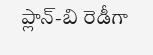ప్లాన్‌-బి రెడీగా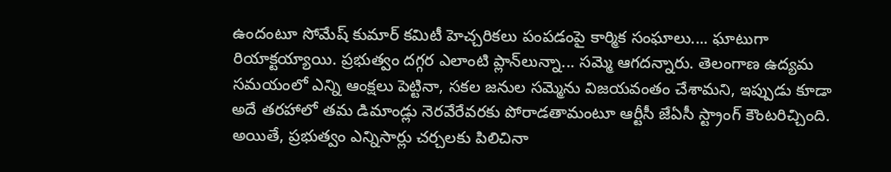ఉందంటూ సోమేష్ కుమార్ కమిటీ హెచ్చరికలు పంపడంపై కార్మిక సంఘాలు.... ఘాటుగా రియాక్టయ్యాయి. ప్రభుత్వం దగ్గర ఎలాంటి ప్లాన్‌లున్నా... సమ్మె ఆగదన్నారు. తెలంగాణ ఉద్యమ సమయంలో ఎన్ని ఆంక్షలు పెట్టినా, సకల జనుల సమ్మెను విజయవంతం చేశామని, ఇప్పుడు కూడా అదే తరహాలో తమ డిమాండ్లు నెరవేరేవరకు పోరాడతామంటూ ఆర్టీసీ జేఏసీ స్ట్రాంగ్ కౌంటరిచ్చింది. అయితే, ప్రభుత్వం ఎన్నిసార్లు చర్చలకు పిలిచినా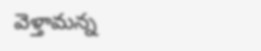వెళ్తామన్న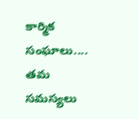కార్మిక సంఘాలు.... తమ సమస్యలు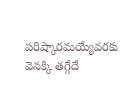పరిష్కారమయ్యేవరకు వెనక్కి తగ్గేదే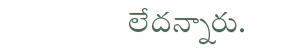లేదన్నారు.